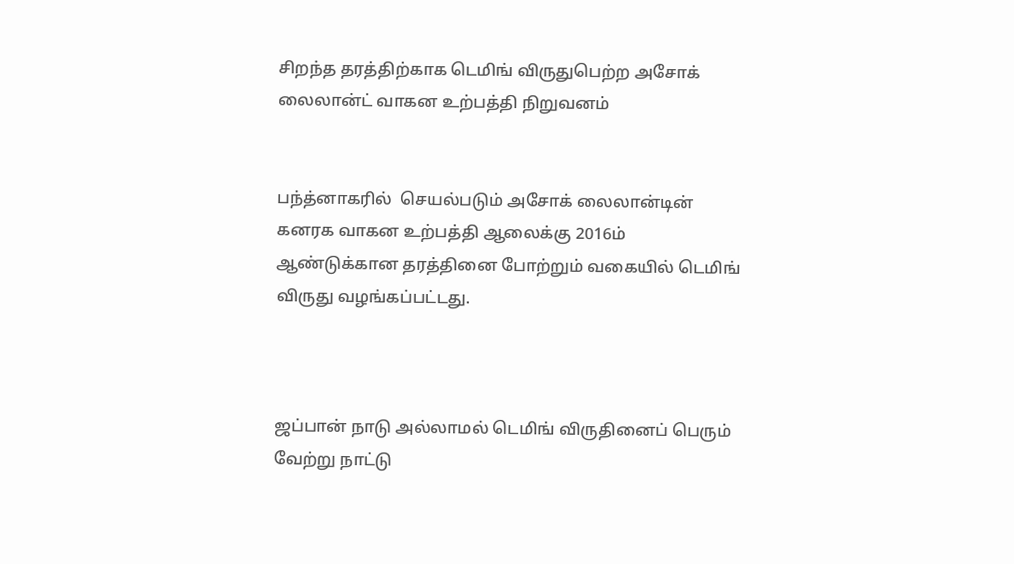சிறந்த தரத்திற்காக டெமிங் விருதுபெற்ற அசோக் லைலான்ட் வாகன உற்பத்தி நிறுவனம்


பந்த்னாகரில்  செயல்படும் அசோக் லைலான்டின் கனரக வாகன உற்பத்தி ஆலைக்கு 2016ம் ஆண்டுக்கான தரத்தினை போற்றும் வகையில் டெமிங் விருது வழங்கப்பட்டது.



ஜப்பான் நாடு அல்லாமல் டெமிங் விருதினைப் பெரும் வேற்று நாட்டு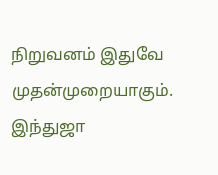நிறுவனம் இதுவே முதன்முறையாகும். இந்துஜா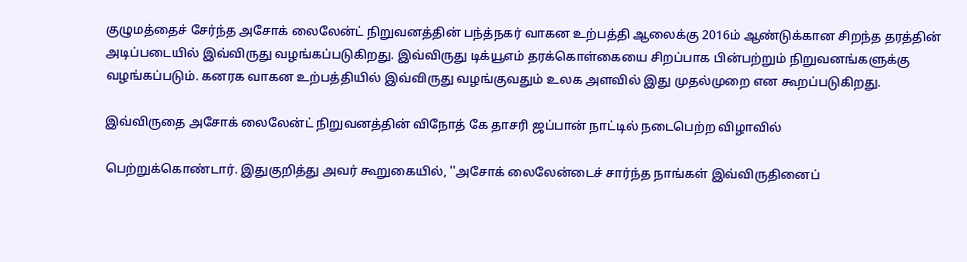குழுமத்தைச் சேர்ந்த அசோக் லைலேன்ட் நிறுவனத்தின் பந்த்நகர் வாகன உற்பத்தி ஆலைக்கு 2016ம் ஆண்டுக்கான சிறந்த தரத்தின் அடிப்படையில் இவ்விருது வழங்கப்படுகிறது. இவ்விருது டிக்யூஎம் தரக்கொள்கையை சிறப்பாக பின்பற்றும் நிறுவனங்களுக்கு வழங்கப்படும். கனரக வாகன உற்பத்தியில் இவ்விருது வழங்குவதும் உலக அளவில் இது முதல்முறை என கூறப்படுகிறது.

இவ்விருதை அசோக் லைலேன்ட் நிறுவனத்தின் விநோத் கே தாசரி ஜப்பான் நாட்டில் நடைபெற்ற விழாவில்

பெற்றுக்கொண்டார். இதுகுறித்து அவர் கூறுகையில், ''அசோக் லைலேன்டைச் சார்ந்த நாங்கள் இவ்விருதினைப்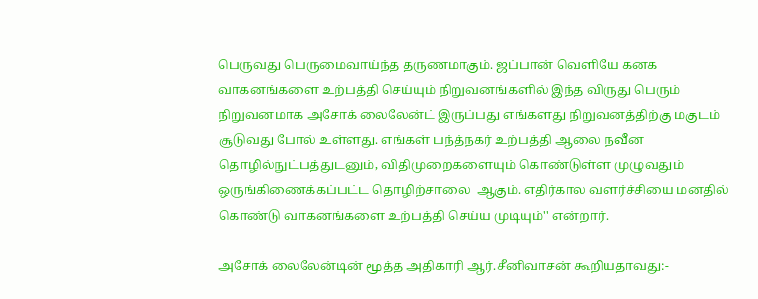பெருவது பெருமைவாய்ந்த தருணமாகும். ஜப்பான் வெளியே கனக வாகனங்களை உற்பத்தி செய்யும் நிறுவனங்களில் இந்த விருது பெரும் நிறுவனமாக அசோக் லைலேன்ட் இருப்பது எங்களது நிறுவனத்திற்கு மகுடம் சூடுவது போல் உள்ளது. எங்கள் பந்த்நகர் உற்பத்தி ஆலை நவீன தொழில்நுட்பத்துடனும், விதிமுறைகளையும் கொண்டுள்ள முழுவதும் ஒருங்கிணைக்கப்பட்ட தொழிற்சாலை  ஆகும். எதிர்கால வளர்ச்சியை மனதில் கொண்டு வாகனங்களை உற்பத்தி செய்ய முடியும்'' என்றார்.

அசோக் லைலேன்டின் மூத்த அதிகாரி ஆர்.சீனிவாசன் கூறியதாவது:-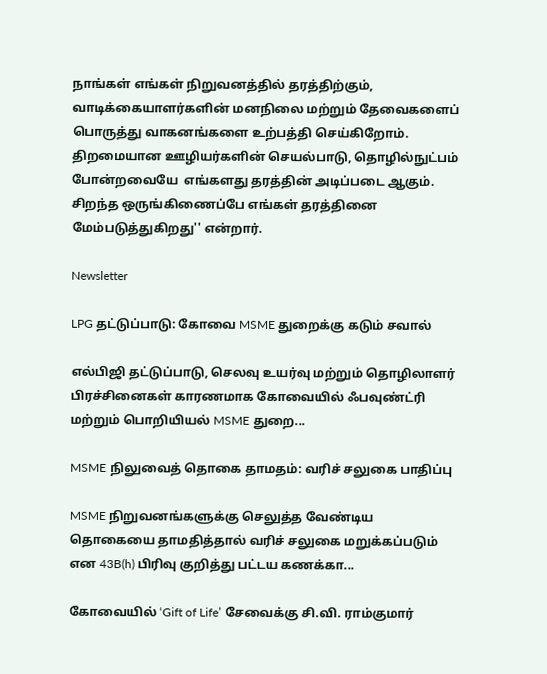நாங்கள் எங்கள் நிறுவனத்தில் தரத்திற்கும், வாடிக்கையாளர்களின் மனநிலை மற்றும் தேவைகளைப் பொருத்து வாகனங்களை உற்பத்தி செய்கிறோம். திறமையான ஊழியர்களின் செயல்பாடு, தொழில்நுட்பம்   போன்றவையே  எங்களது தரத்தின் அடிப்படை ஆகும். சிறந்த ஒருங்கிணைப்பே எங்கள் தரத்தினை மேம்படுத்துகிறது'' என்றார்.

Newsletter

LPG தட்டுப்பாடு: கோவை MSME துறைக்கு கடும் சவால்

எல்பிஜி தட்டுப்பாடு, செலவு உயர்வு மற்றும் தொழிலாளர் பிரச்சினைகள் காரணமாக கோவையில் ஃபவுண்ட்ரி மற்றும் பொறியியல் MSME துறை...

MSME நிலுவைத் தொகை தாமதம்: வரிச் சலுகை பாதிப்பு

MSME நிறுவனங்களுக்கு செலுத்த வேண்டிய தொகையை தாமதித்தால் வரிச் சலுகை மறுக்கப்படும் என 43B(h) பிரிவு குறித்து பட்டய கணக்கா...

கோவையில் ‘Gift of Life’ சேவைக்கு சி.வி. ராம்குமார்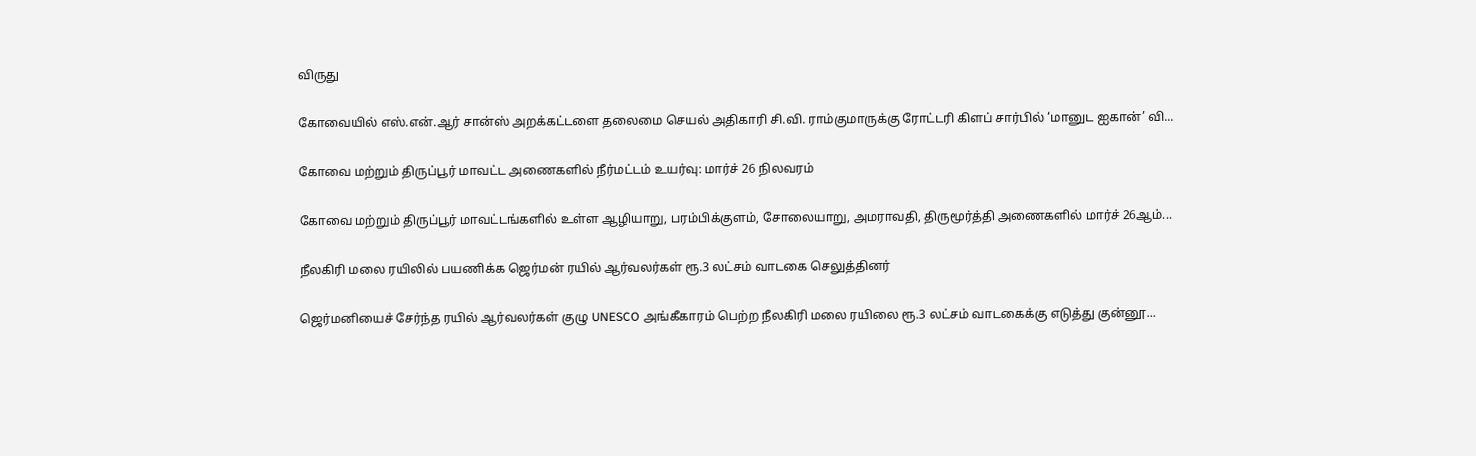விருது

கோவையில் எஸ்.என்.ஆர் சான்ஸ் அறக்கட்டளை தலைமை செயல் அதிகாரி சி.வி. ராம்குமாருக்கு ரோட்டரி கிளப் சார்பில் ‘மானுட ஐகான்’ வி...

கோவை மற்றும் திருப்பூர் மாவட்ட அணைகளில் நீர்மட்டம் உயர்வு: மார்ச் 26 நிலவரம்

கோவை மற்றும் திருப்பூர் மாவட்டங்களில் உள்ள ஆழியாறு, பரம்பிக்குளம், சோலையாறு, அமராவதி, திருமூர்த்தி அணைகளில் மார்ச் 26ஆம்...

நீலகிரி மலை ரயிலில் பயணிக்க ஜெர்மன் ரயில் ஆர்வலர்கள் ரூ.3 லட்சம் வாடகை செலுத்தினர்

ஜெர்மனியைச் சேர்ந்த ரயில் ஆர்வலர்கள் குழு UNESCO அங்கீகாரம் பெற்ற நீலகிரி மலை ரயிலை ரூ.3 லட்சம் வாடகைக்கு எடுத்து குன்னூ...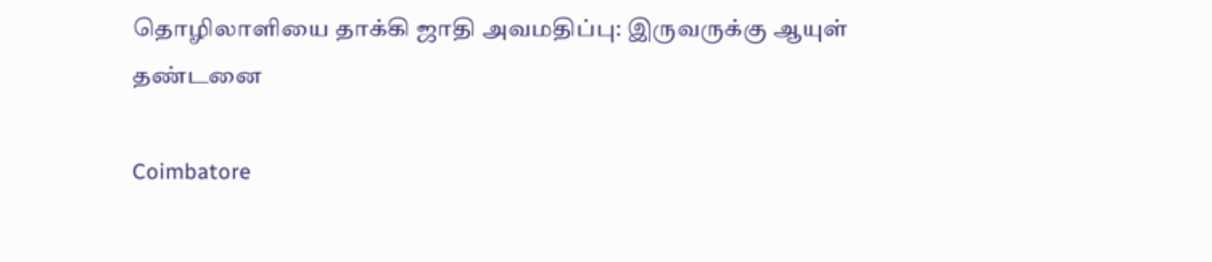தொழிலாளியை தாக்கி ஜாதி அவமதிப்பு: இருவருக்கு ஆயுள் தண்டனை

Coimbatore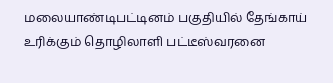மலையாண்டிபட்டினம் பகுதியில் தேங்காய் உரிக்கும் தொழிலாளி பட்டீஸ்வரனை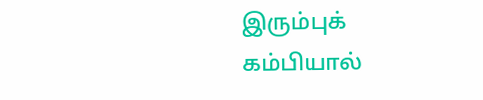இரும்புக் கம்பியால்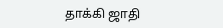தாக்கி ஜாதி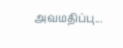அவமதிப்பு...